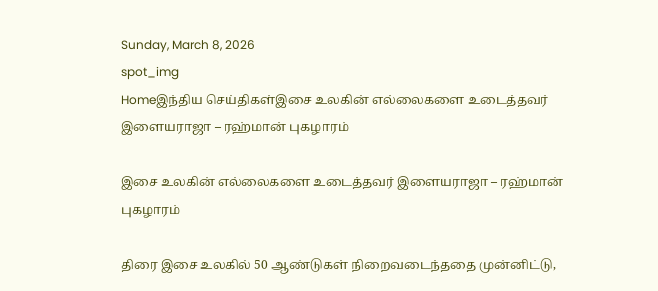Sunday, March 8, 2026
spot_img
Homeஇந்திய செய்திகள்இசை உலகின் எல்லைகளை உடைத்தவர் இளையராஜா – ரஹ்மான் புகழாரம்

இசை உலகின் எல்லைகளை உடைத்தவர் இளையராஜா – ரஹ்மான் புகழாரம்

திரை இசை உலகில் 50 ஆண்டுகள் நிறைவடைந்ததை முன்னிட்டு,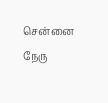சென்னை நேரு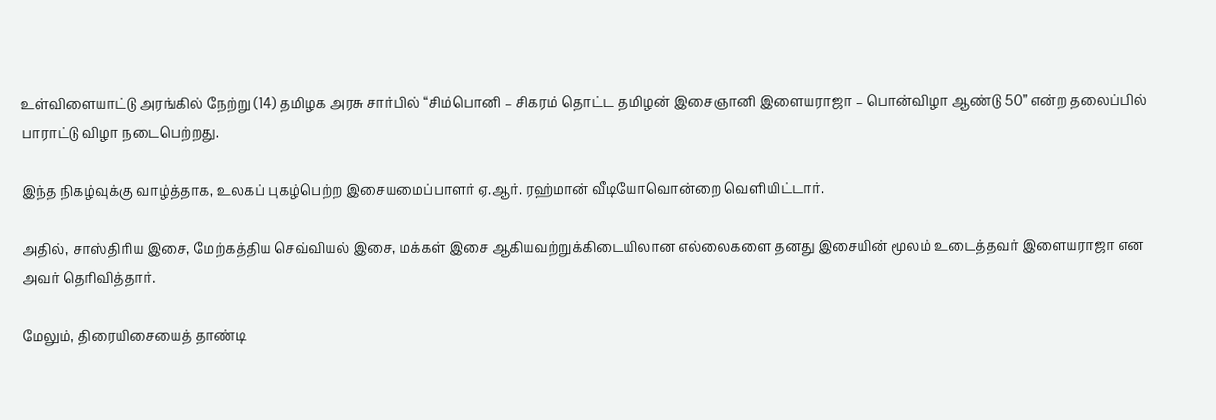உள்விளையாட்டு அரங்கில் நேற்று (14) தமிழக அரசு சார்பில் “சிம்பொனி – சிகரம் தொட்ட தமிழன் இசைஞானி இளையராஜா – பொன்விழா ஆண்டு 50” என்ற தலைப்பில் பாராட்டு விழா நடைபெற்றது.

இந்த நிகழ்வுக்கு வாழ்த்தாக, உலகப் புகழ்பெற்ற இசையமைப்பாளர் ஏ.ஆர். ரஹ்மான் வீடியோவொன்றை வெளியிட்டார்.

அதில், சாஸ்திரிய இசை, மேற்கத்திய செவ்வியல் இசை, மக்கள் இசை ஆகியவற்றுக்கிடையிலான எல்லைகளை தனது இசையின் மூலம் உடைத்தவர் இளையராஜா என அவர் தெரிவித்தார்.

மேலும், திரையிசையைத் தாண்டி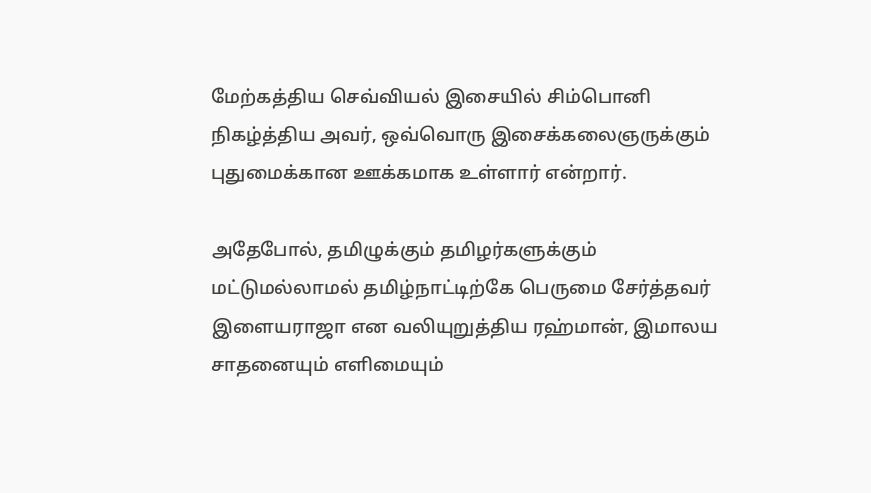மேற்கத்திய செவ்வியல் இசையில் சிம்பொனி நிகழ்த்திய அவர், ஒவ்வொரு இசைக்கலைஞருக்கும் புதுமைக்கான ஊக்கமாக உள்ளார் என்றார்.

அதேபோல், தமிழுக்கும் தமிழர்களுக்கும் மட்டுமல்லாமல் தமிழ்நாட்டிற்கே பெருமை சேர்த்தவர் இளையராஜா என வலியுறுத்திய ரஹ்மான், இமாலய சாதனையும் எளிமையும்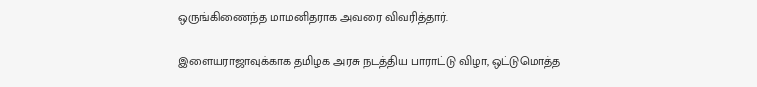ஒருங்கிணைந்த மாமனிதராக அவரை விவரித்தார்.

இளையராஜாவுக்காக தமிழக அரசு நடத்திய பாராட்டு விழா, ஒட்டுமொத்த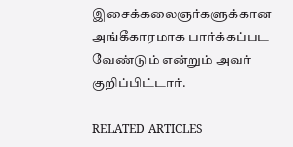இசைக்கலைஞர்களுக்கான அங்கீகாரமாக பார்க்கப்பட வேண்டும் என்றும் அவர் குறிப்பிட்டார்.

RELATED ARTICLES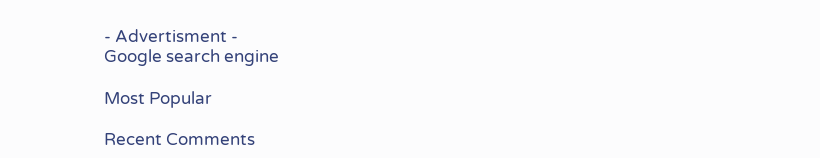- Advertisment -
Google search engine

Most Popular

Recent Comments